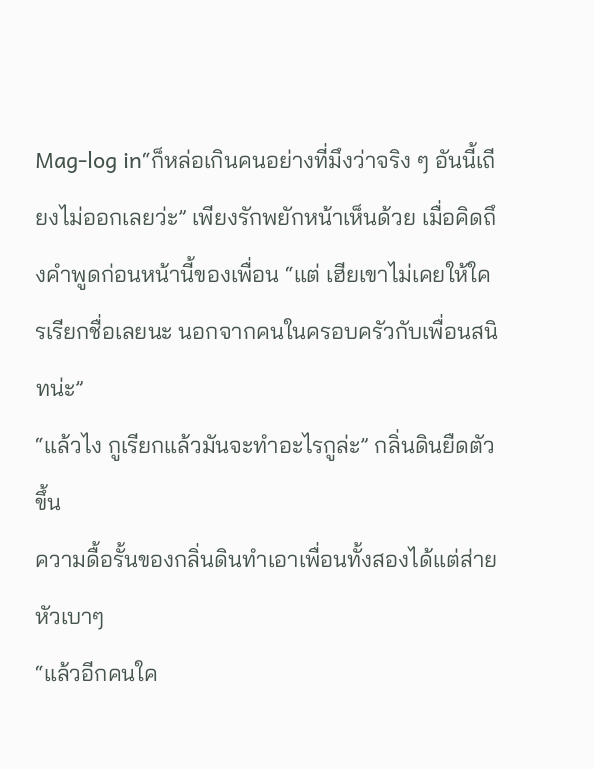Mag-log in“ก็หล่อเกินคนอย่างที่มึงว่าจริง ๆ อันนี้เถียงไม่ออกเลยว่ะ” เพียงรักพยักหน้าเห็นด้วย เมื่อคิดถึงคำพูดก่อนหน้านี้ของเพื่อน “แต่ เฮียเขาไม่เคยให้ใครเรียกชื่อเลยนะ นอกจากคนในครอบครัวกับเพื่อนสนิทน่ะ”
“แล้วไง กูเรียกแล้วมันจะทำอะไรกูล่ะ” กลิ่นดินยืดตัวขึ้น
ความดื้อรั้นของกลิ่นดินทำเอาเพื่อนทั้งสองได้แต่ส่ายหัวเบาๆ
“แล้วอีกคนใค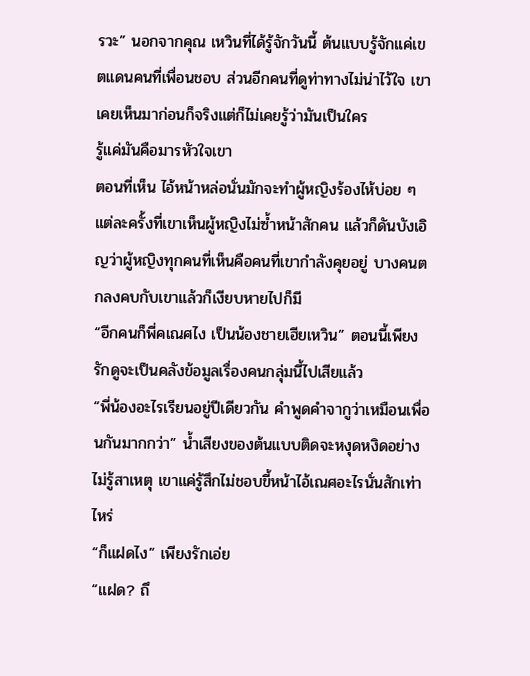รวะ” นอกจากคุณ เหวินที่ได้รู้จักวันนี้ ต้นแบบรู้จักแค่เขตแดนคนที่เพื่อนชอบ ส่วนอีกคนที่ดูท่าทางไม่น่าไว้ใจ เขาเคยเห็นมาก่อนก็จริงแต่ก็ไม่เคยรู้ว่ามันเป็นใคร
รู้แค่มันคือมารหัวใจเขา
ตอนที่เห็น ไอ้หน้าหล่อนั่นมักจะทำผู้หญิงร้องไห้บ่อย ๆ แต่ละครั้งที่เขาเห็นผู้หญิงไม่ซ้ำหน้าสักคน แล้วก็ดันบังเอิญว่าผู้หญิงทุกคนที่เห็นคือคนที่เขากำลังคุยอยู่ บางคนตกลงคบกับเขาแล้วก็เงียบหายไปก็มี
“อีกคนก็พี่คเณศไง เป็นน้องชายเฮียเหวิน” ตอนนี้เพียงรักดูจะเป็นคลังข้อมูลเรื่องคนกลุ่มนี้ไปเสียแล้ว
“พี่น้องอะไรเรียนอยู่ปีเดียวกัน คำพูดคำจากูว่าเหมือนเพื่อนกันมากกว่า” น้ำเสียงของต้นแบบติดจะหงุดหงิดอย่างไม่รู้สาเหตุ เขาแค่รู้สึกไม่ชอบขี้หน้าไอ้เณศอะไรนั่นสักเท่าไหร่
“ก็แฝดไง” เพียงรักเอ่ย
“แฝด? ถึ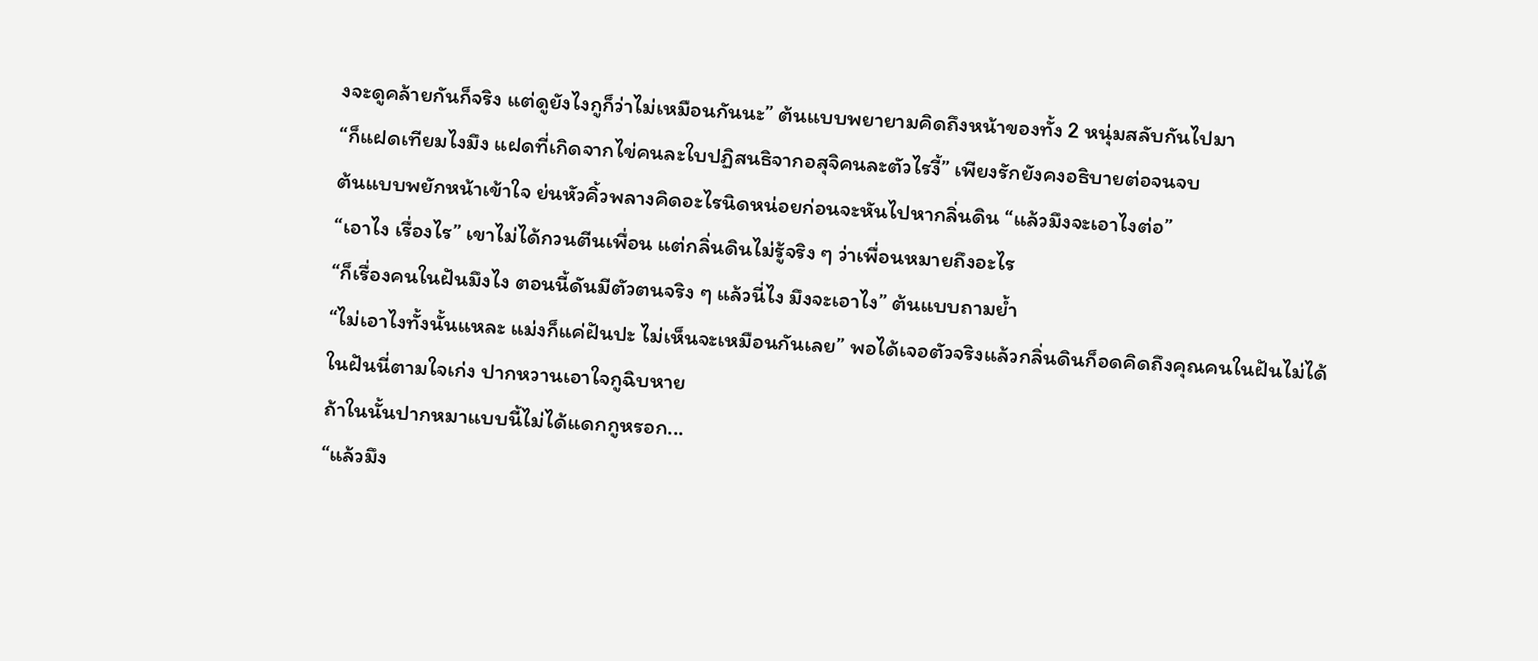งจะดูคล้ายกันก็จริง แต่ดูยังไงกูก็ว่าไม่เหมือนกันนะ” ต้นแบบพยายามคิดถึงหน้าของทั้ง 2 หนุ่มสลับกันไปมา
“ก็แฝดเทียมไงมึง แฝดที่เกิดจากไข่คนละใบปฏิสนธิจากอสุจิคนละตัวไรงี้” เพียงรักยังคงอธิบายต่อจนจบ
ต้นแบบพยักหน้าเข้าใจ ย่นหัวคิ้วพลางคิดอะไรนิดหน่อยก่อนจะหันไปหากลิ่นดิน “แล้วมึงจะเอาไงต่อ”
“เอาไง เรื่องไร” เขาไม่ได้กวนตีนเพื่อน แต่กลิ่นดินไม่รู้จริง ๆ ว่าเพื่อนหมายถึงอะไร
“ก็เรื่องคนในฝันมึงไง ตอนนี้ดันมีตัวตนจริง ๆ แล้วนี่ไง มึงจะเอาไง” ต้นแบบถามย้ำ
“ไม่เอาไงทั้งนั้นแหละ แม่งก็แค่ฝันปะ ไม่เห็นจะเหมือนกันเลย” พอได้เจอตัวจริงแล้วกลิ่นดินก็อดคิดถึงคุณคนในฝันไม่ได้
ในฝันนี่ตามใจเก่ง ปากหวานเอาใจกูฉิบหาย
ถ้าในนั้นปากหมาแบบนี้ไม่ได้แดกกูหรอก...
“แล้วมึง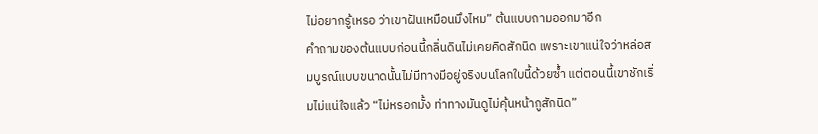ไม่อยากรู้เหรอ ว่าเขาฝันเหมือนมึงไหม” ต้นแบบถามออกมาอีก
คำถามของต้นแบบก่อนนี้กลิ่นดินไม่เคยคิดสักนิด เพราะเขาแน่ใจว่าหล่อสมบูรณ์แบบขนาดนั้นไม่มีทางมีอยู่จริงบนโลกใบนี้ด้วยซ้ำ แต่ตอนนี้เขาชักเริ่มไม่แน่ใจแล้ว “ไม่หรอกมั้ง ท่าทางมันดูไม่คุ้นหน้ากูสักนิด”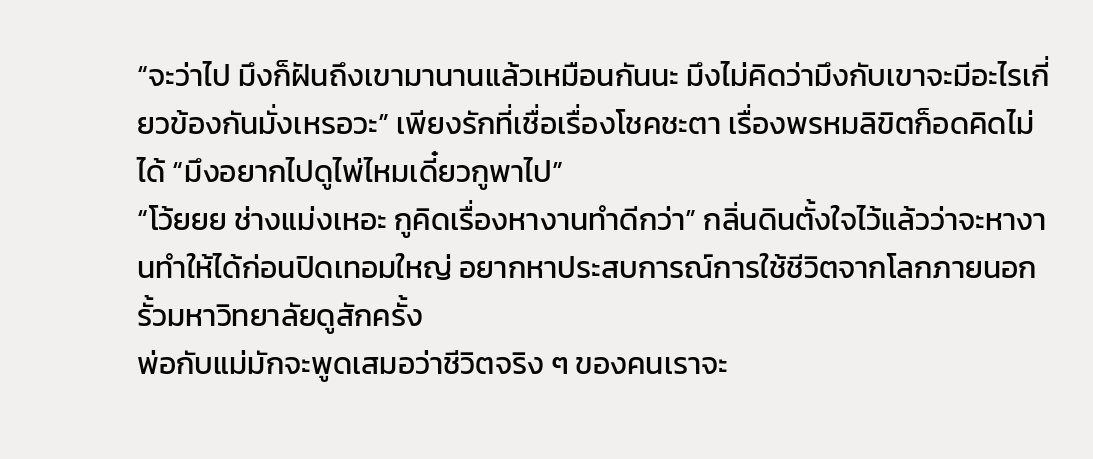“จะว่าไป มึงก็ฝันถึงเขามานานแล้วเหมือนกันนะ มึงไม่คิดว่ามึงกับเขาจะมีอะไรเกี่ยวข้องกันมั่งเหรอวะ” เพียงรักที่เชื่อเรื่องโชคชะตา เรื่องพรหมลิขิตก็อดคิดไม่ได้ “มึงอยากไปดูไพ่ไหมเดี๋ยวกูพาไป”
“โว้ยยย ช่างแม่งเหอะ กูคิดเรื่องหางานทำดีกว่า” กลิ่นดินตั้งใจไว้แล้วว่าจะหางานทำให้ได้ก่อนปิดเทอมใหญ่ อยากหาประสบการณ์การใช้ชีวิตจากโลกภายนอกรั้วมหาวิทยาลัยดูสักครั้ง
พ่อกับแม่มักจะพูดเสมอว่าชีวิตจริง ๆ ของคนเราจะ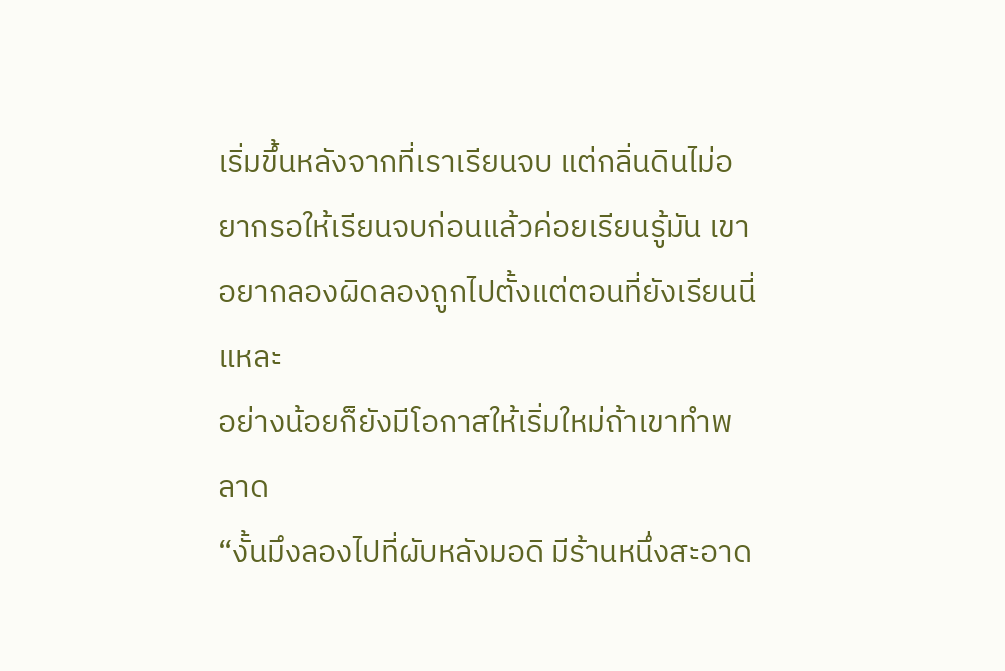เริ่มขึ้นหลังจากที่เราเรียนจบ แต่กลิ่นดินไม่อยากรอให้เรียนจบก่อนแล้วค่อยเรียนรู้มัน เขาอยากลองผิดลองถูกไปตั้งแต่ตอนที่ยังเรียนนี่แหละ
อย่างน้อยก็ยังมีโอกาสให้เริ่มใหม่ถ้าเขาทำพลาด
“งั้นมึงลองไปที่ผับหลังมอดิ มีร้านหนึ่งสะอาด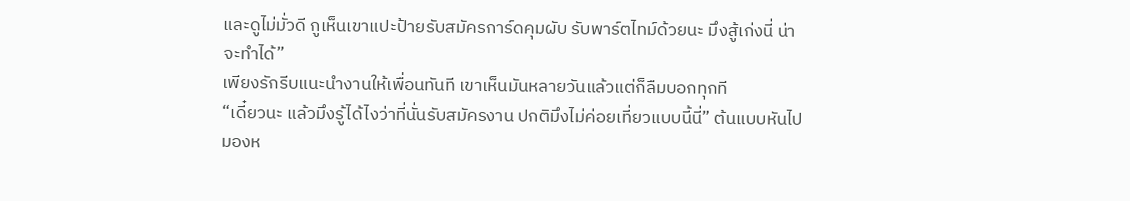และดูไม่มั่วดี กูเห็นเขาแปะป้ายรับสมัครการ์ดคุมผับ รับพาร์ตไทม์ด้วยนะ มึงสู้เก่งนี่ น่าจะทำได้”
เพียงรักรีบแนะนำงานให้เพื่อนทันที เขาเห็นมันหลายวันแล้วแต่ก็ลืมบอกทุกที
“เดี๋ยวนะ แล้วมึงรู้ได้ไงว่าที่นั่นรับสมัครงาน ปกติมึงไม่ค่อยเที่ยวแบบนี้นี่” ต้นแบบหันไปมองห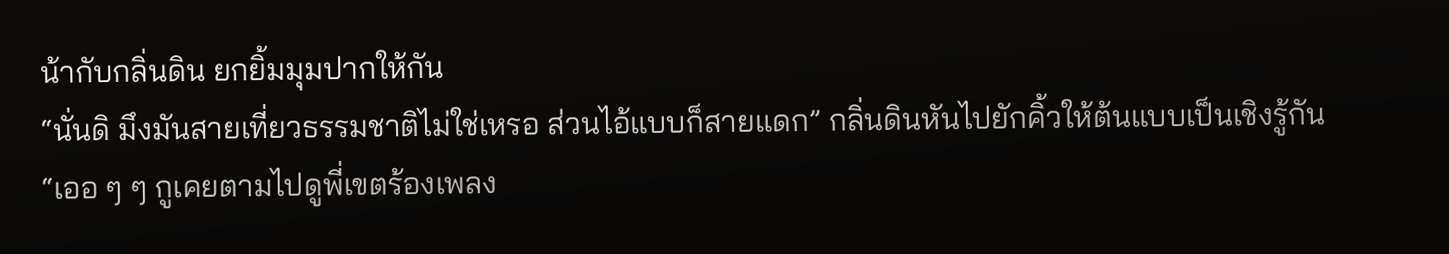น้ากับกลิ่นดิน ยกยิ้มมุมปากให้กัน
“นั่นดิ มึงมันสายเที่ยวธรรมชาติไม่ใช่เหรอ ส่วนไอ้แบบก็สายแดก” กลิ่นดินหันไปยักคิ้วให้ต้นแบบเป็นเชิงรู้กัน
“เออ ๆ ๆ กูเคยตามไปดูพี่เขตร้องเพลง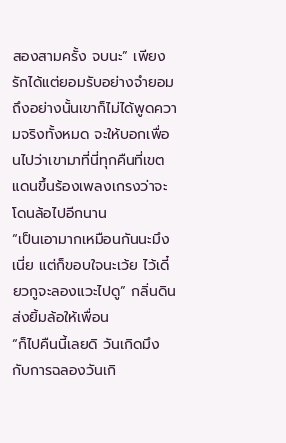สองสามครั้ง จบนะ” เพียงรักได้แต่ยอมรับอย่างจำยอม
ถึงอย่างนั้นเขาก็ไม่ได้พูดความจริงทั้งหมด จะให้บอกเพื่อนไปว่าเขามาที่นี่ทุกคืนที่เขตแดนขึ้นร้องเพลงเกรงว่าจะโดนล้อไปอีกนาน
“เป็นเอามากเหมือนกันนะมึงเนี่ย แต่ก็ขอบใจนะเว้ย ไว้เดี๋ยวกูจะลองแวะไปดู” กลิ่นดินส่งยิ้มล้อให้เพื่อน
“ก็ไปคืนนี้เลยดิ วันเกิดมึงกับการฉลองวันเกิ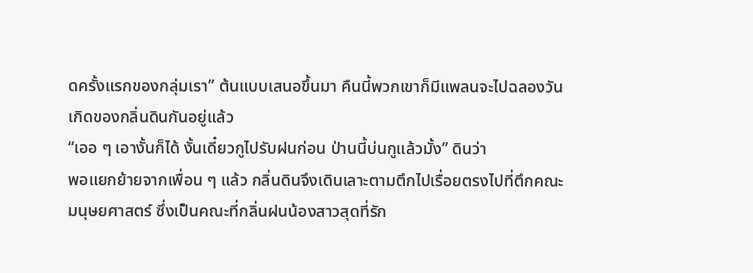ดครั้งแรกของกลุ่มเรา” ต้นแบบเสนอขึ้นมา คืนนี้พวกเขาก็มีแพลนจะไปฉลองวันเกิดของกลิ่นดินกันอยู่แล้ว
“เออ ๆ เอางั้นก็ได้ งั้นเดี๋ยวกูไปรับฝนก่อน ป่านนี้บ่นกูแล้วมั้ง” ดินว่า
พอแยกย้ายจากเพื่อน ๆ แล้ว กลิ่นดินจึงเดินเลาะตามตึกไปเรื่อยตรงไปที่ตึกคณะมนุษยศาสตร์ ซึ่งเป็นคณะที่กลิ่นฝนน้องสาวสุดที่รัก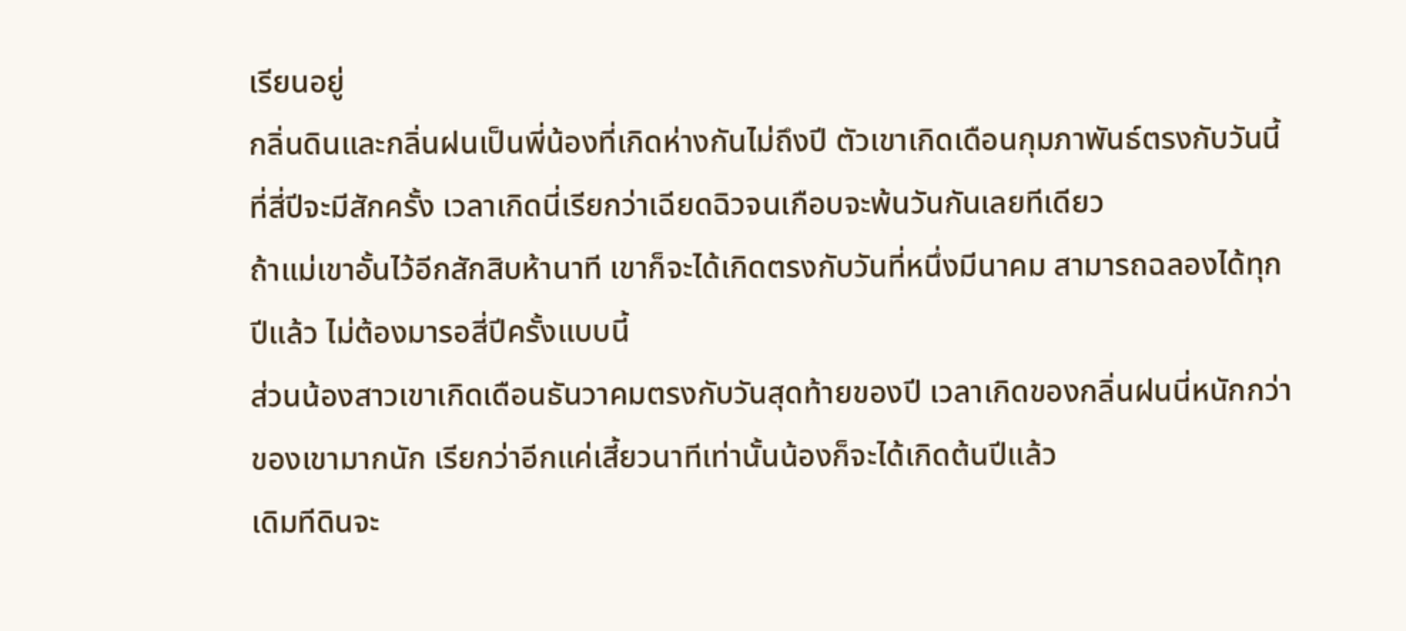เรียนอยู่
กลิ่นดินและกลิ่นฝนเป็นพี่น้องที่เกิดห่างกันไม่ถึงปี ตัวเขาเกิดเดือนกุมภาพันธ์ตรงกับวันนี้ที่สี่ปีจะมีสักครั้ง เวลาเกิดนี่เรียกว่าเฉียดฉิวจนเกือบจะพ้นวันกันเลยทีเดียว
ถ้าแม่เขาอั้นไว้อีกสักสิบห้านาที เขาก็จะได้เกิดตรงกับวันที่หนึ่งมีนาคม สามารถฉลองได้ทุกปีแล้ว ไม่ต้องมารอสี่ปีครั้งแบบนี้
ส่วนน้องสาวเขาเกิดเดือนธันวาคมตรงกับวันสุดท้ายของปี เวลาเกิดของกลิ่นฝนนี่หนักกว่าของเขามากนัก เรียกว่าอีกแค่เสี้ยวนาทีเท่านั้นน้องก็จะได้เกิดต้นปีแล้ว
เดิมทีดินจะ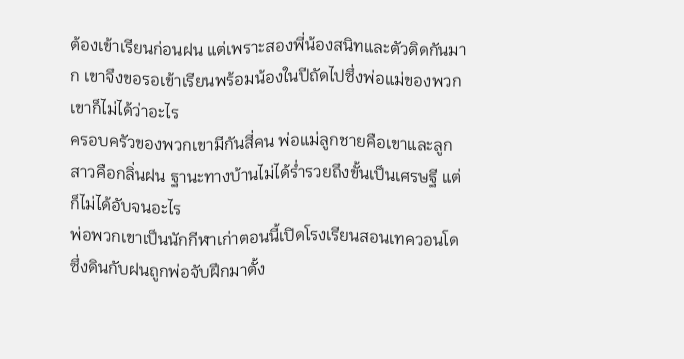ต้องเข้าเรียนก่อนฝน แต่เพราะสองพี่น้องสนิทและตัวติดกันมาก เขาจึงขอรอเข้าเรียนพร้อมน้องในปีถัดไปซึ่งพ่อแม่ของพวกเขาก็ไม่ได้ว่าอะไร
ครอบครัวของพวกเขามีกันสี่คน พ่อแม่ลูกชายคือเขาและลูกสาวคือกลิ่นฝน ฐานะทางบ้านไม่ได้ร่ำรวยถึงขั้นเป็นเศรษฐี แต่ก็ไม่ได้อับจนอะไร
พ่อพวกเขาเป็นนักกีฬาเก่าตอนนี้เปิดโรงเรียนสอนเทควอนโดซึ่งดินกับฝนถูกพ่อจับฝึกมาตั้ง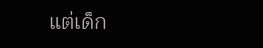แต่เด็ก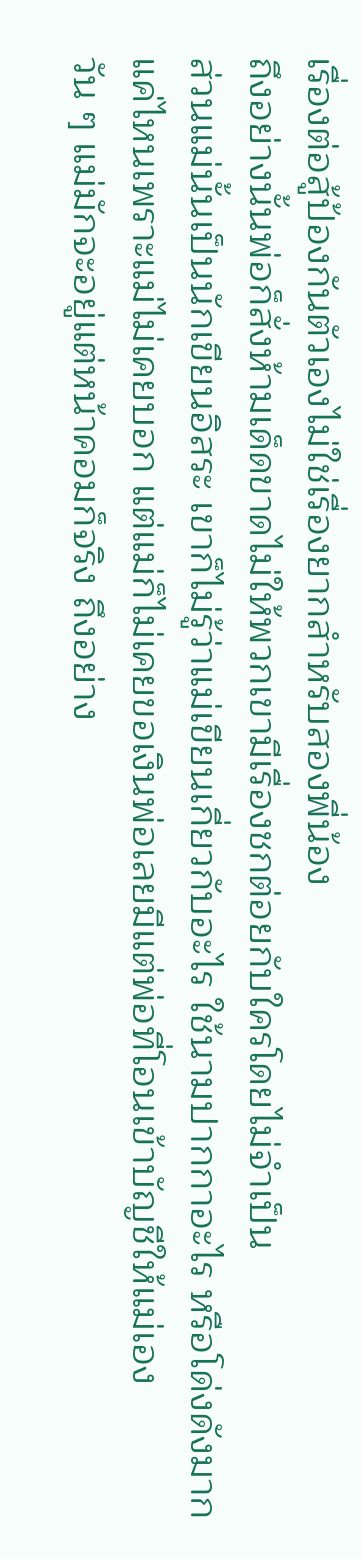เรื่องต่อสู้ป้องกันตัวเองไม่ใช่เรื่องยากสำหรับสองพี่น้อง
ถึงอย่างนั้นพ่อก็สั่งห้ามเด็ดขาดไม่ให้พวกเขามีเรื่องชกต่อยกับใครโดยไม่จำเป็น
ส่วนแม่นั้นเป็นนักเขียนอิสระ เขาก็ไม่รู้ว่าแม่เขียนเกี่ยวกับอะไร ใช้นามปากกาอะไร หรือโด่งดังมากแค่ไหนเพราะแม่ไม่เคยบอก แต่แม่ก็ไม่เคยขอเงินพ่อเลยมีแต่พ่อที่โอนเข้าบัญชีให้แม่เอง
วัน ๆ แม่มักจะอยู่แต่หน้าคอมก็จริง ถึงอย่าง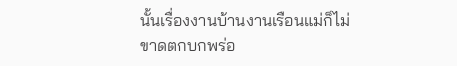นั้นเรื่องงานบ้านงานเรือนแม่ก็ไม่ขาดตกบกพร่อ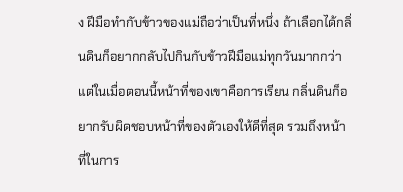ง ฝีมือทำกับข้าวของแม่ถือว่าเป็นที่หนึ่ง ถ้าเลือกได้กลิ่นดินก็อยากกลับไปกินกับข้าวฝีมือแม่ทุกวันมากกว่า
แต่ในเมื่อตอนนี้หน้าที่ของเขาคือการเรียน กลิ่นดินก็อยากรับผิดชอบหน้าที่ของตัวเองให้ดีที่สุด รวมถึงหน้าที่ในการ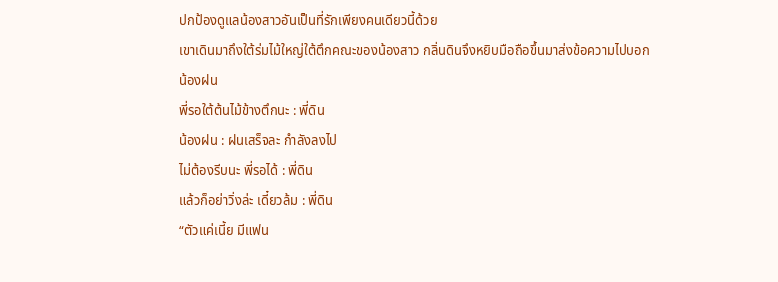ปกป้องดูแลน้องสาวอันเป็นที่รักเพียงคนเดียวนี้ด้วย
เขาเดินมาถึงใต้ร่มไม้ใหญ่ใต้ตึกคณะของน้องสาว กลิ่นดินจึงหยิบมือถือขึ้นมาส่งข้อความไปบอก
น้องฝน
พี่รอใต้ต้นไม้ข้างตึกนะ : พี่ดิน
น้องฝน : ฝนเสร็จละ กำลังลงไป
ไม่ต้องรีบนะ พี่รอได้ : พี่ดิน
แล้วก็อย่าวิ่งล่ะ เดี๋ยวล้ม : พี่ดิน
“ตัวแค่เนี้ย มีแฟน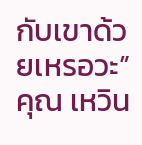กับเขาด้วยเหรอวะ” คุณ เหวิน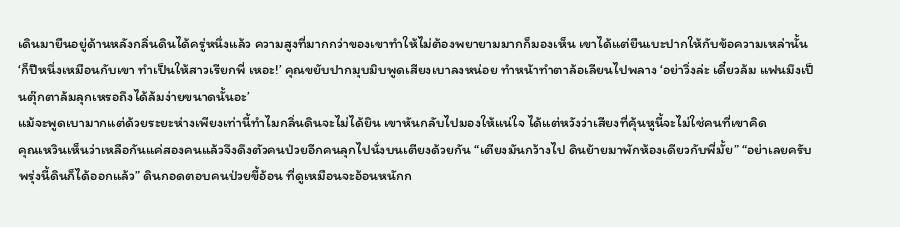เดินมายืนอยู่ด้านหลังกลิ่นดินได้ครู่หนึ่งแล้ว ความสูงที่มากกว่าของเขาทำให้ไม่ต้องพยายามมากก็มองเห็น เขาได้แต่ยืนเบะปากให้กับข้อความเหล่านั้น
‘ก็ปีหนึ่งเหมือนกับเขา ทำเป็นให้สาวเรียกพี่ เหอะ!’ คุณขยับปากมุบมิบพูดเสียงเบาลงหน่อย ทำหน้าทำตาล้อเลียนไปพลาง ‘อย่าวิ่งล่ะ เดี๋ยวล้ม แฟนมึงเป็นตุ๊กตาล้มลุกเหรอถึงได้ล้มง่ายขนาดนั้นอะ’
แม้จะพูดเบามากแต่ด้วยระยะห่างเพียงเท่านี้ทำไมกลิ่นดินจะไม่ได้ยิน เขาหันกลับไปมองให้แน่ใจ ได้แต่หวังว่าเสียงที่คุ้นหูนี้จะไม่ใช่คนที่เขาคิด
คุณเหวินเห็นว่าเหลือกันแค่สองคนแล้วจึงดึงตัวคนป่วยอีกคนลุกไปนั่งบนเตียงด้วยกัน “เตียงมันกว้างไป ดินย้ายมาพักห้องเดียวกับพี่มั้ย” “อย่าเลยครับ พรุ่งนี้ดินก็ได้ออกแล้ว” ดินกอดตอบคนป่วยขี้อ้อน ที่ดูเหมือนจะอ้อนหนักก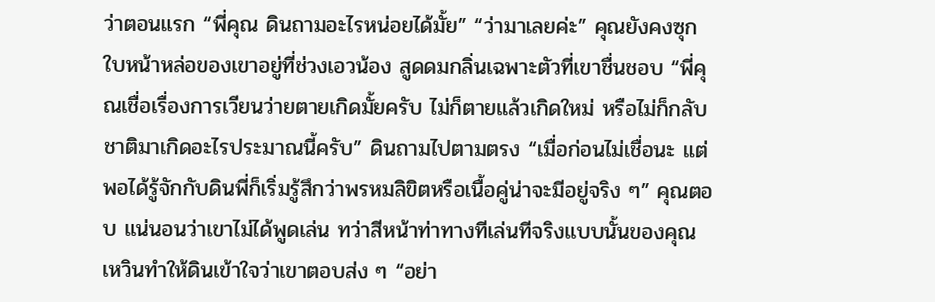ว่าตอนแรก “พี่คุณ ดินถามอะไรหน่อยได้มั้ย” “ว่ามาเลยค่ะ” คุณยังคงซุกใบหน้าหล่อของเขาอยู่ที่ช่วงเอวน้อง สูดดมกลิ่นเฉพาะตัวที่เขาชื่นชอบ “พี่คุณเชื่อเรื่องการเวียนว่ายตายเกิดมั้ยครับ ไม่ก็ตายแล้วเกิดใหม่ หรือไม่ก็กลับชาติมาเกิดอะไรประมาณนี้ครับ” ดินถามไปตามตรง “เมื่อก่อนไม่เชื่อนะ แต่พอได้รู้จักกับดินพี่ก็เริ่มรู้สึกว่าพรหมลิขิตหรือเนื้อคู่น่าจะมีอยู่จริง ๆ” คุณตอบ แน่นอนว่าเขาไม่ได้พูดเล่น ทว่าสีหน้าท่าทางทีเล่นทีจริงแบบนั้นของคุณ เหวินทำให้ดินเข้าใจว่าเขาตอบส่ง ๆ “อย่า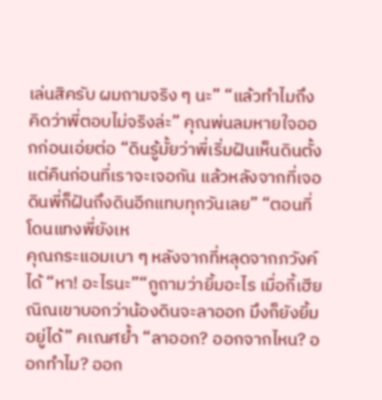เล่นสิครับ ผมถามจริง ๆ นะ” “แล้วทำไมถึงคิดว่าพี่ตอบไม่จริงล่ะ” คุณพ่นลมหายใจออกก่อนเอ่ยต่อ “ดินรู้มั้ยว่าพี่เริ่มฝันเห็นดินตั้งแต่คืนก่อนที่เราจะเจอกัน แล้วหลังจากที่เจอดินพี่ก็ฝันถึงดินอีกแทบทุกวันเลย” “ตอนที่โดนแทงพี่ยังเห
คุณกระแอมเบา ๆ หลังจากที่หลุดจากภวังค์ได้ “หา! อะไรนะ”“กูถามว่ายิ้มอะไร เมื่อกี้เฮียณิณเขาบอกว่าน้องดินจะลาออก มึงก็ยังยิ้มอยู่ได้” คเณศย้ำ “ลาออก? ออกจากไหน? ออกทำไม? ออก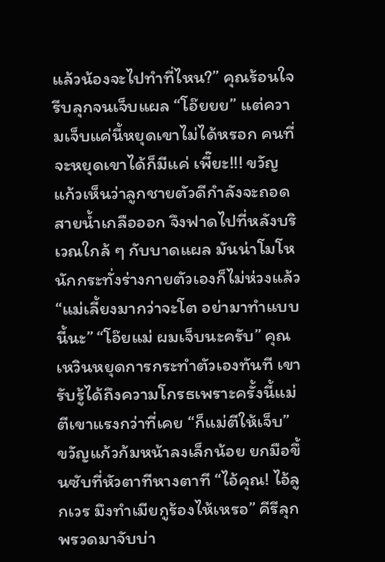แล้วน้องจะไปทำที่ไหน?” คุณร้อนใจรีบลุกจนเจ็บแผล “โอ๊ยยย” แต่ความเจ็บแค่นี้หยุดเขาไม่ได้หรอก คนที่จะหยุดเขาได้ก็มีแค่ เพี๊ยะ!!! ขวัญแก้วเห็นว่าลูกชายตัวดีกำลังจะถอดสายน้ำเกลือออก จึงฟาดไปที่หลังบริเวณใกล้ ๆ กับบาดแผล มันน่าโมโหนักกระทั่งร่างกายตัวเองก็ไม่ห่วงแล้ว “แม่เลี้ยงมากว่าจะโต อย่ามาทำแบบนี้นะ” “โอ๊ยแม่ ผมเจ็บนะครับ” คุณ เหวินหยุดการกระทำตัวเองทันที เขารับรู้ได้ถึงความโกรธเพราะครั้งนี้แม่ตีเขาแรงกว่าที่เคย “ก็แม่ตีให้เจ็บ” ขวัญแก้วก้มหน้าลงเล็กน้อย ยกมือขึ้นซับที่หัวตาทีหางตาที “ไอ้คุณ! ไอ้ลูกเวร มึงทำเมียกูร้องไห้เหรอ” คีรีลุกพรวดมาจับบ่า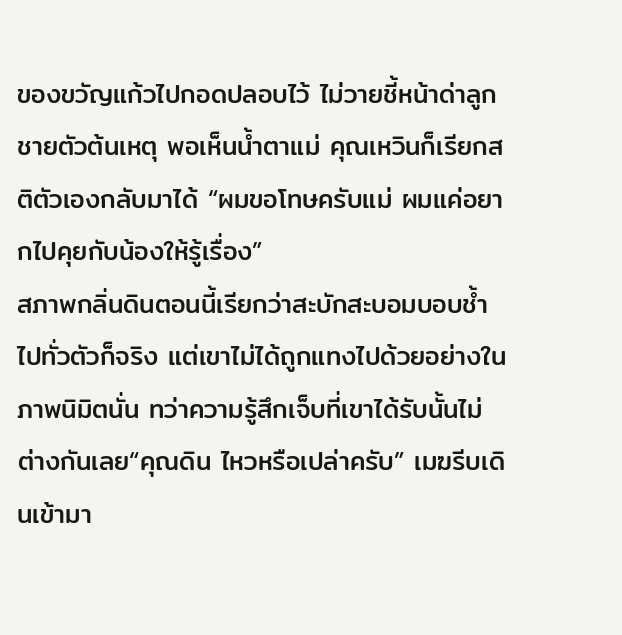ของขวัญแก้วไปกอดปลอบไว้ ไม่วายชี้หน้าด่าลูกชายตัวต้นเหตุ พอเห็นน้ำตาแม่ คุณเหวินก็เรียกสติตัวเองกลับมาได้ “ผมขอโทษครับแม่ ผมแค่อยากไปคุยกับน้องให้รู้เรื่อง”
สภาพกลิ่นดินตอนนี้เรียกว่าสะบักสะบอมบอบช้ำไปทั่วตัวก็จริง แต่เขาไม่ได้ถูกแทงไปด้วยอย่างในภาพนิมิตนั่น ทว่าความรู้สึกเจ็บที่เขาได้รับนั้นไม่ต่างกันเลย“คุณดิน ไหวหรือเปล่าครับ” เมฆรีบเดินเข้ามา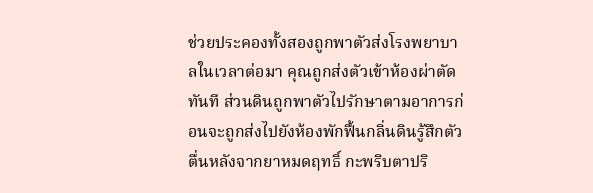ช่วยประคองทั้งสองถูกพาตัวส่งโรงพยาบาลในเวลาต่อมา คุณถูกส่งตัวเข้าห้องผ่าตัดทันที ส่วนดินถูกพาตัวไปรักษาตามอาการก่อนจะถูกส่งไปยังห้องพักฟื้นกลิ่นดินรู้สึกตัวตื่นหลังจากยาหมดฤทธิ์ กะพริบตาปริ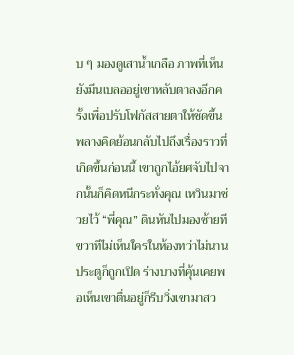บ ๆ มองดูเสาน้ำเกลือ ภาพที่เห็นยังมึนเบลออยู่เขาหลับตาลงอีกครั้งเพื่อปรับโฟกัสสายตาให้ชัดขึ้นพลางคิดย้อนกลับไปถึงเรื่องราวที่เกิดขึ้นก่อนนี้ เขาถูกไอ้ยศจับไปจากนั้นก็คิดหนีกระทั่งคุณ เหวินมาช่วยไว้ “พี่คุณ” ดินหันไปมองซ้ายทีขวาทีไม่เห็นใครในห้องทว่าไม่นานประตูก็ถูกเปิด ร่างบางที่คุ้นเคยพอเห็นเขาตื่นอยู่ก็รีบวิ่งเขามาสว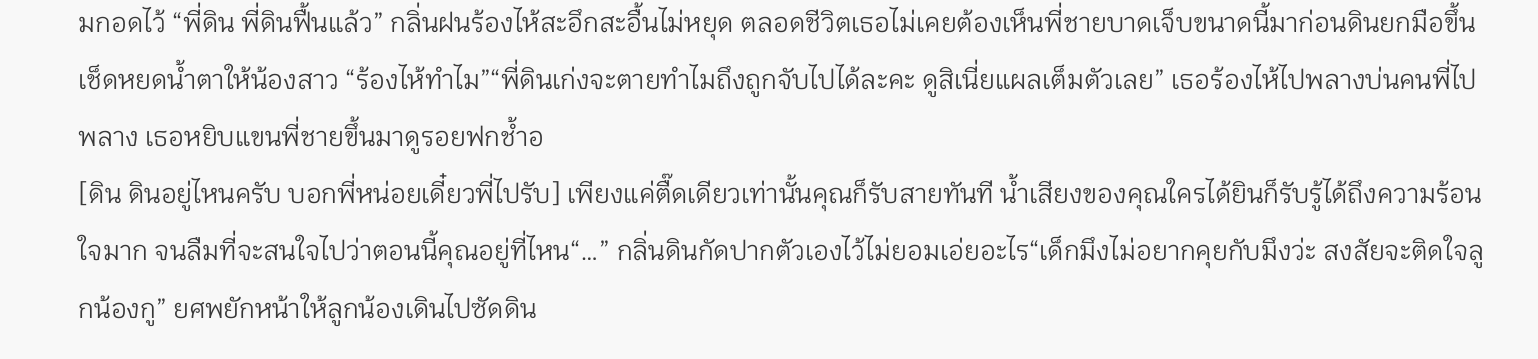มกอดไว้ “พี่ดิน พี่ดินฟื้นแล้ว” กลิ่นฝนร้องไห้สะอึกสะอื้นไม่หยุด ตลอดชีวิตเธอไม่เคยต้องเห็นพี่ชายบาดเจ็บขนาดนี้มาก่อนดินยกมือขึ้นเช็ดหยดน้ำตาให้น้องสาว “ร้องไห้ทำไม”“พี่ดินเก่งจะตายทำไมถึงถูกจับไปได้ละคะ ดูสิเนี่ยแผลเต็มตัวเลย” เธอร้องไห้ไปพลางบ่นคนพี่ไปพลาง เธอหยิบแขนพี่ชายขึ้นมาดูรอยฟกช้ำอ
[ดิน ดินอยู่ไหนครับ บอกพี่หน่อยเดี๋ยวพี่ไปรับ] เพียงแค่ตื๊ดเดียวเท่านั้นคุณก็รับสายทันที น้ำเสียงของคุณใครได้ยินก็รับรู้ได้ถึงความร้อนใจมาก จนลืมที่จะสนใจไปว่าตอนนี้คุณอยู่ที่ไหน“…” กลิ่นดินกัดปากตัวเองไว้ไม่ยอมเอ่ยอะไร“เด็กมึงไม่อยากคุยกับมึงว่ะ สงสัยจะติดใจลูกน้องกู” ยศพยักหน้าให้ลูกน้องเดินไปซัดดิน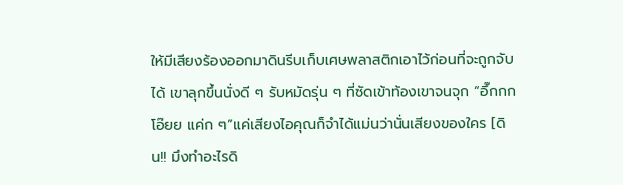ให้มีเสียงร้องออกมาดินรีบเก็บเศษพลาสติกเอาไว้ก่อนที่จะถูกจับได้ เขาลุกขึ้นนั่งดี ๆ รับหมัดรุ่น ๆ ที่ซัดเข้าท้องเขาจนจุก “อึ๊กกก โอ๊ยย แค่ก ๆ”แค่เสียงไอคุณก็จำได้แม่นว่านั่นเสียงของใคร [ดิน!! มึงทำอะไรดิ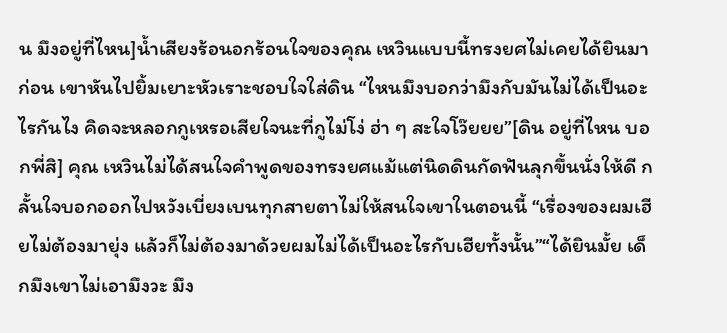น มึงอยู่ที่ไหน]น้ำเสียงร้อนอกร้อนใจของคุณ เหวินแบบนี้ทรงยศไม่เคยได้ยินมาก่อน เขาหันไปยิ้มเยาะหัวเราะชอบใจใส่ดิน “ไหนมึงบอกว่ามึงกับมันไม่ได้เป็นอะไรกันไง คิดจะหลอกกูเหรอเสียใจนะที่กูไม่โง่ ฮ่า ๆ สะใจโว๊ยยย”[ดิน อยู่ที่ไหน บอกพี่สิ] คุณ เหวินไม่ได้สนใจคำพูดของทรงยศแม้แต่นิดดินกัดฟันลุกขึ้นนั่งให้ดี กลั้นใจบอกออกไปหวังเบี่ยงเบนทุกสายตาไม่ให้สนใจเขาในตอนนี้ “เรื่องของผมเฮียไม่ต้องมายุ่ง แล้วก็ไม่ต้องมาด้วยผมไม่ได้เป็นอะไรกับเฮียทั้งนั้น”“ได้ยินมั้ย เด็กมึงเขาไม่เอามึงวะ มึง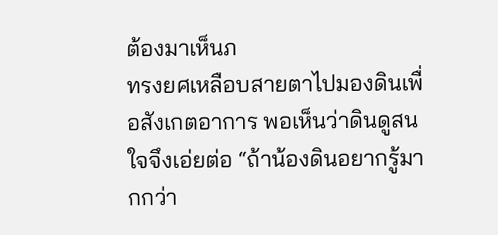ต้องมาเห็นภ
ทรงยศเหลือบสายตาไปมองดินเพื่อสังเกตอาการ พอเห็นว่าดินดูสนใจจึงเอ่ยต่อ “ถ้าน้องดินอยากรู้มากกว่า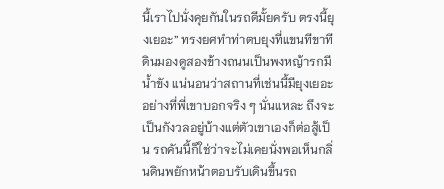นี้เราไปนั่งคุยกันในรถดีมั้ยครับ ตรงนี้ยุงเยอะ” ทรงยศทำท่าตบยุงที่แขนทีขาทีดินมองดูสองข้างถนนเป็นพงหญ้ารกมีน้ำขัง แน่นอนว่าสถานที่เช่นนี้มียุงเยอะอย่างที่พี่เขาบอกจริง ๆ นั่นแหละ ถึงจะเป็นกังวลอยู่บ้างแต่ตัวเขาเองก็ต่อสู้เป็น รถคันนี้ก็ใช่ว่าจะไม่เคยนั่งพอเห็นกลิ่นดินพยักหน้าตอบรับเดินขึ้นรถ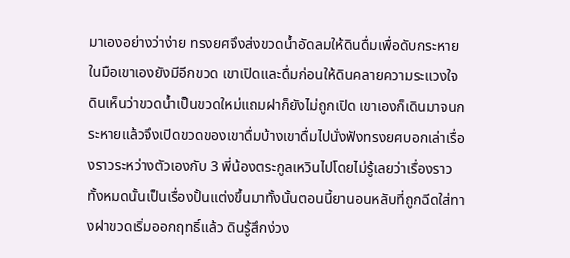มาเองอย่างว่าง่าย ทรงยศจึงส่งขวดน้ำอัดลมให้ดินดื่มเพื่อดับกระหาย ในมือเขาเองยังมีอีกขวด เขาเปิดและดื่มก่อนให้ดินคลายความระแวงใจดินเห็นว่าขวดน้ำเป็นขวดใหม่แถมฝาก็ยังไม่ถูกเปิด เขาเองก็เดินมาจนกระหายแล้วจึงเปิดขวดของเขาดื่มบ้างเขาดื่มไปนั่งฟังทรงยศบอกเล่าเรื่องราวระหว่างตัวเองกับ 3 พี่น้องตระกูลเหวินไปโดยไม่รู้เลยว่าเรื่องราวทั้งหมดนั้นเป็นเรื่องปั้นแต่งขึ้นมาทั้งนั้นตอนนี้ยานอนหลับที่ถูกฉีดใส่ทางฝาขวดเริ่มออกฤทธิ์แล้ว ดินรู้สึกง่วง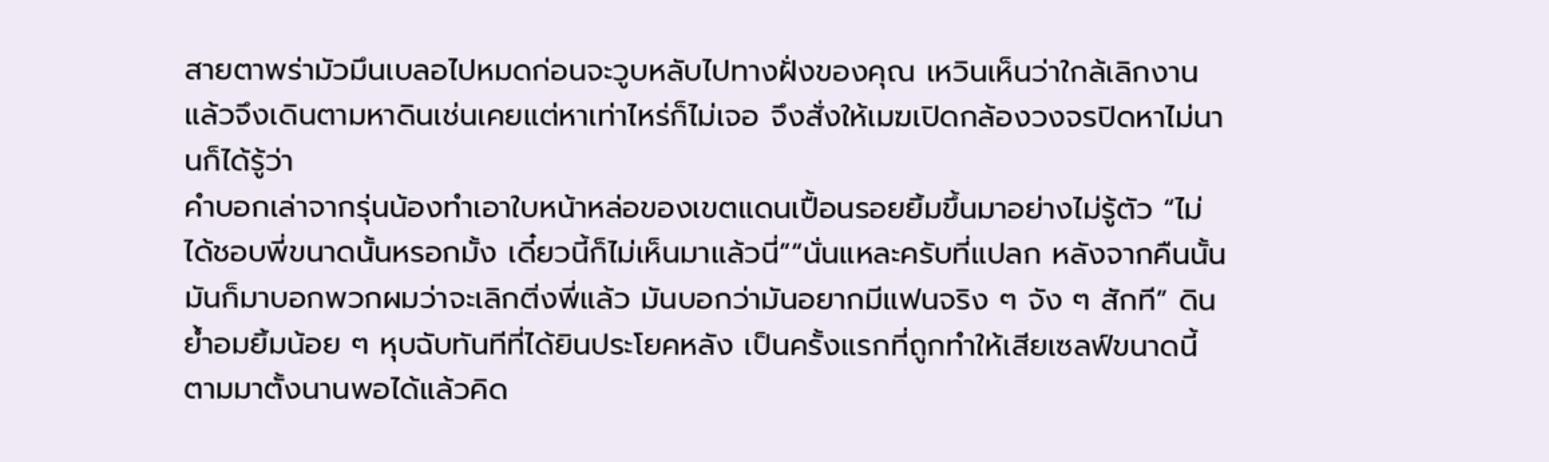สายตาพร่ามัวมึนเบลอไปหมดก่อนจะวูบหลับไปทางฝั่งของคุณ เหวินเห็นว่าใกล้เลิกงานแล้วจึงเดินตามหาดินเช่นเคยแต่หาเท่าไหร่ก็ไม่เจอ จึงสั่งให้เมฆเปิดกล้องวงจรปิดหาไม่นานก็ได้รู้ว่า
คำบอกเล่าจากรุ่นน้องทำเอาใบหน้าหล่อของเขตแดนเปื้อนรอยยิ้มขึ้นมาอย่างไม่รู้ตัว “ไม่ได้ชอบพี่ขนาดนั้นหรอกมั้ง เดี๋ยวนี้ก็ไม่เห็นมาแล้วนี่”“นั่นแหละครับที่แปลก หลังจากคืนนั้นมันก็มาบอกพวกผมว่าจะเลิกติ่งพี่แล้ว มันบอกว่ามันอยากมีแฟนจริง ๆ จัง ๆ สักที” ดินย้ำอมยิ้มน้อย ๆ หุบฉับทันทีที่ได้ยินประโยคหลัง เป็นครั้งแรกที่ถูกทำให้เสียเซลฟ์ขนาดนี้ตามมาตั้งนานพอได้แล้วคิด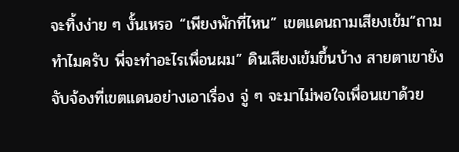จะทิ้งง่าย ๆ งั้นเหรอ “เพียงพักที่ไหน” เขตแดนถามเสียงเข้ม“ถามทำไมครับ พี่จะทำอะไรเพื่อนผม” ดินเสียงเข้มขึ้นบ้าง สายตาเขายังจับจ้องที่เขตแดนอย่างเอาเรื่อง จู่ ๆ จะมาไม่พอใจเพื่อนเขาด้วย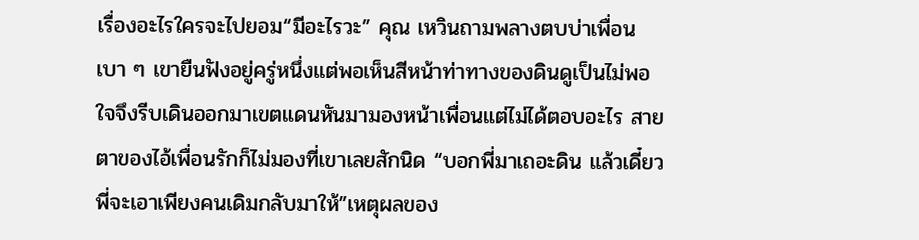เรื่องอะไรใครจะไปยอม“มีอะไรวะ” คุณ เหวินถามพลางตบบ่าเพื่อนเบา ๆ เขายืนฟังอยู่ครู่หนึ่งแต่พอเห็นสีหน้าท่าทางของดินดูเป็นไม่พอใจจึงรีบเดินออกมาเขตแดนหันมามองหน้าเพื่อนแต่ไม่ได้ตอบอะไร สายตาของไอ้เพื่อนรักก็ไม่มองที่เขาเลยสักนิด “บอกพี่มาเถอะดิน แล้วเดี๋ยวพี่จะเอาเพียงคนเดิมกลับมาให้”เหตุผลของ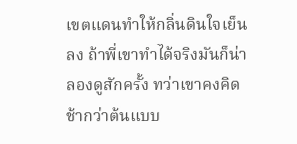เขตแดนทำให้กลิ่นดินใจเย็นลง ถ้าพี่เขาทำได้จริงมันก็น่าลองดูสักครั้ง ทว่าเขาคงคิดช้ากว่าต้นแบบ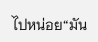ไปหน่อย“มัน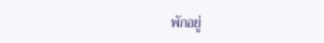พักอยู่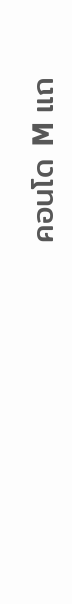คอนโด M แถ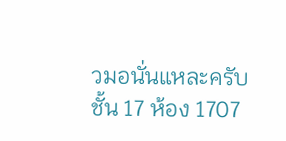วมอนั่นแหละครับ ชั้น 17 ห้อง 1707